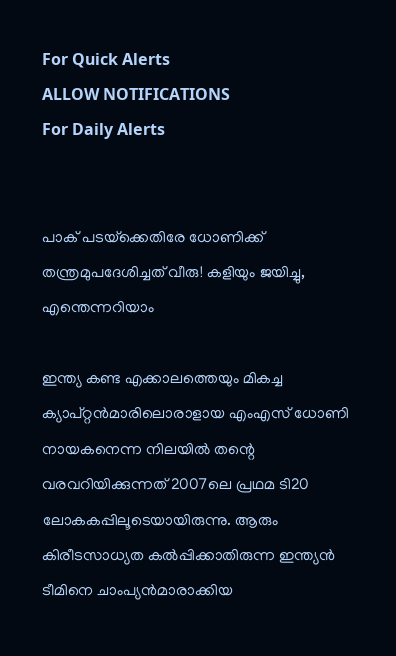For Quick Alerts
ALLOW NOTIFICATIONS
For Daily Alerts


പാക് പടയ്‌ക്കെതിരേ ധോണിക്ക് തന്ത്രമുപദേശിച്ചത് വീരു! കളിയും ജയിച്ചു, എന്തെന്നറിയാം

ഇന്ത്യ കണ്ട എക്കാലത്തെയും മികച്ച ക്യാപ്റ്റന്‍മാരിലൊരാളായ എംഎസ് ധോണി നായകനെന്ന നിലയില്‍ തന്റെ വരവറിയിക്കുന്നത് 2007ലെ പ്രഥമ ടി20 ലോകകപ്പിലൂടെയായിരുന്നു. ആരും കിരീടസാധ്യത കല്‍പ്പിക്കാതിരുന്ന ഇന്ത്യന്‍ ടീമിനെ ചാംപ്യന്‍മാരാക്കിയ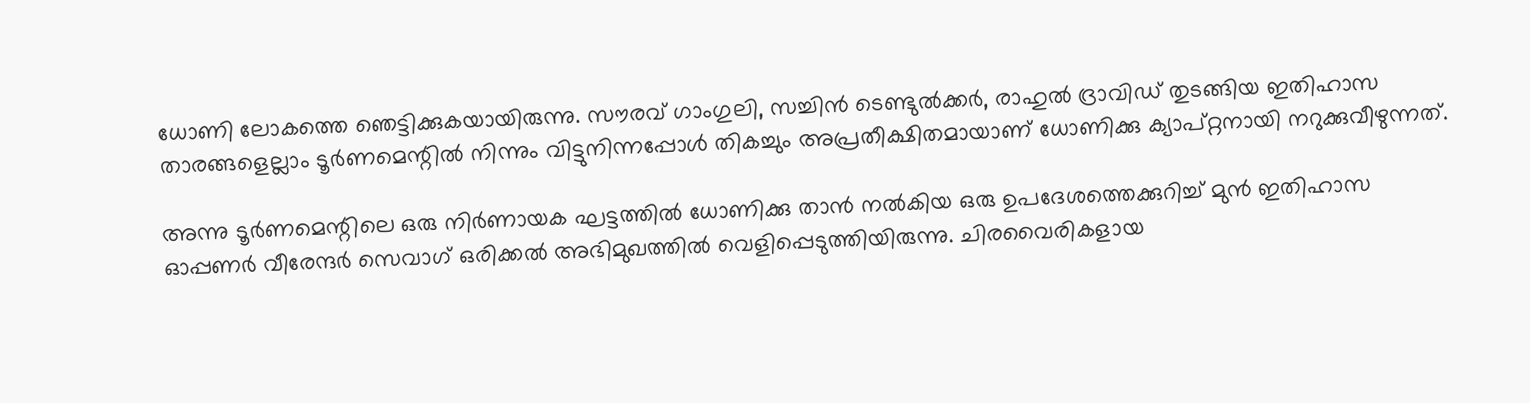ധോണി ലോകത്തെ ഞെട്ടിക്കുകയായിരുന്നു. സൗരവ് ഗാംഗുലി, സച്ചിന്‍ ടെണ്ടുല്‍ക്കര്‍, രാഹുല്‍ ദ്രാവിഡ് തുടങ്ങിയ ഇതിഹാസ താരങ്ങളെല്ലാം ടൂര്‍ണമെന്റില്‍ നിന്നും വിട്ടുനിന്നപ്പോള്‍ തികച്ചും അപ്രതീക്ഷിതമായാണ് ധോണിക്കു ക്യാപ്റ്റനായി നറുക്കുവീഴുന്നത്.

അന്നു ടൂര്‍ണമെന്റിലെ ഒരു നിര്‍ണായക ഘട്ടത്തില്‍ ധോണിക്കു താന്‍ നല്‍കിയ ഒരു ഉപദേശത്തെക്കുറിച്ച് മുന്‍ ഇതിഹാസ ഓപ്പണര്‍ വീരേന്ദര്‍ സെവാഗ് ഒരിക്കല്‍ അഭിമുഖത്തില്‍ വെളിപ്പെടുത്തിയിരുന്നു. ചിരവൈരികളായ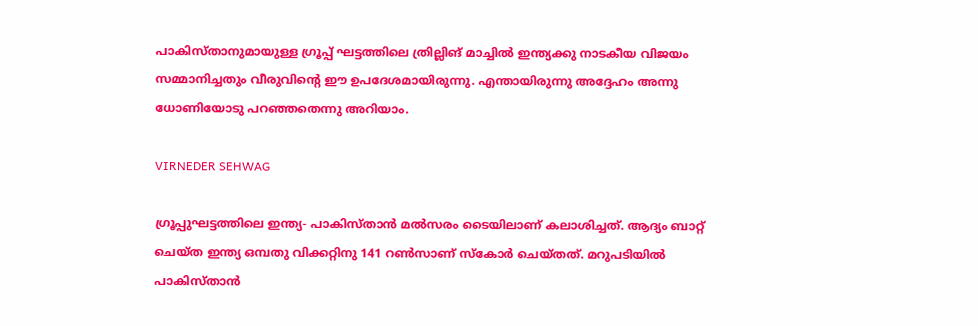പാകിസ്താനുമായുള്ള ഗ്രൂപ്പ് ഘട്ടത്തിലെ ത്രില്ലിങ് മാച്ചില്‍ ഇന്ത്യക്കു നാടകീയ വിജയം സമ്മാനിച്ചതും വീരുവിന്റെ ഈ ഉപദേശമായിരുന്നു. എന്തായിരുന്നു അദ്ദേഹം അന്നു ധോണിയോടു പറഞ്ഞതെന്നു അറിയാം.

VIRNEDER SEHWAG

ഗ്രൂപ്പുഘട്ടത്തിലെ ഇന്ത്യ- പാകിസ്താന്‍ മല്‍സരം ടൈയിലാണ് കലാശിച്ചത്. ആദ്യം ബാറ്റ് ചെയ്ത ഇന്ത്യ ഒമ്പതു വിക്കറ്റിനു 141 റണ്‍സാണ് സ്‌കോര്‍ ചെയ്തത്. മറുപടിയില്‍ പാകിസ്താന്‍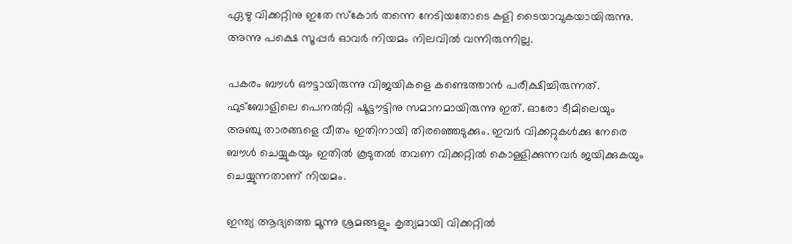ഏഴു വിക്കറ്റിനു ഇതേ സ്‌കോര്‍ തന്നെ നേടിയതോടെ കളി ടൈയാവുകയായിരുന്നു. അന്നു പക്ഷെ സൂപ്പര്‍ ഓവര്‍ നിയമം നിലവില്‍ വന്നിരുന്നില്ല.

പകരം ബൗള്‍ ഔട്ടായിരുന്നു വിജയികളെ കണ്ടെത്താന്‍ പരീക്ഷിച്ചിരുന്നത്. ഫുട്‌ബോളിലെ പെനല്‍റ്റി ഷൂട്ടൗട്ടിനു സമാനമായിരുന്നു ഇത്. ഓരോ ടീമിലെയും അഞ്ചു താരങ്ങളെ വീതം ഇതിനായി തിരഞ്ഞെടുക്കും. ഇവര്‍ വിക്കറ്റുകള്‍ക്കു നേരെ ബൗള്‍ ചെയ്യുകയും ഇതില്‍ കൂടുതല്‍ തവണ വിക്കറ്റില്‍ കൊള്ളിക്കുന്നവര്‍ ജയിക്കുകയും ചെയ്യുന്നതാണ് നിയമം.

ഇന്ത്യ ആദ്യത്തെ മൂന്നു ശ്രമങ്ങളും കൃത്യമായി വിക്കറ്റില്‍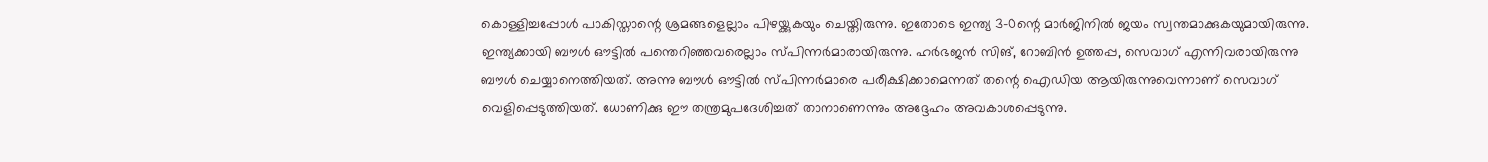കൊള്ളിച്ചപ്പോള്‍ പാകിസ്താന്റെ ശ്രമങ്ങളെല്ലാം പിഴയ്ക്കുകയും ചെയ്തിരുന്നു. ഇതോടെ ഇന്ത്യ 3-0ന്റെ മാര്‍ജിനില്‍ ജയം സ്വന്തമാക്കുകയുമായിരുന്നു. ഇന്ത്യക്കായി ബൗള്‍ ഔട്ടില്‍ പന്തെറിഞ്ഞവരെല്ലാം സ്പിന്നര്‍മാരായിരുന്നു. ഹര്‍ഭജന്‍ സിങ്, റോബിന്‍ ഉത്തപ്പ, സെവാഗ് എന്നിവരായിരുന്നു ബൗള്‍ ചെയ്യാനെത്തിയത്. അന്നു ബൗള്‍ ഔട്ടില്‍ സ്പിന്നര്‍മാരെ പരീക്ഷിക്കാമെന്നത് തന്റെ ഐഡിയ ആയിരുന്നുവെന്നാണ് സെവാഗ് വെളിപ്പെടുത്തിയത്. ധോണിക്കു ഈ തന്ത്രമുപദേശിച്ചത് താനാണെന്നും അദ്ദേഹം അവകാശപ്പെടുന്നു.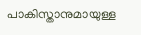പാകിസ്താനുമായുള്ള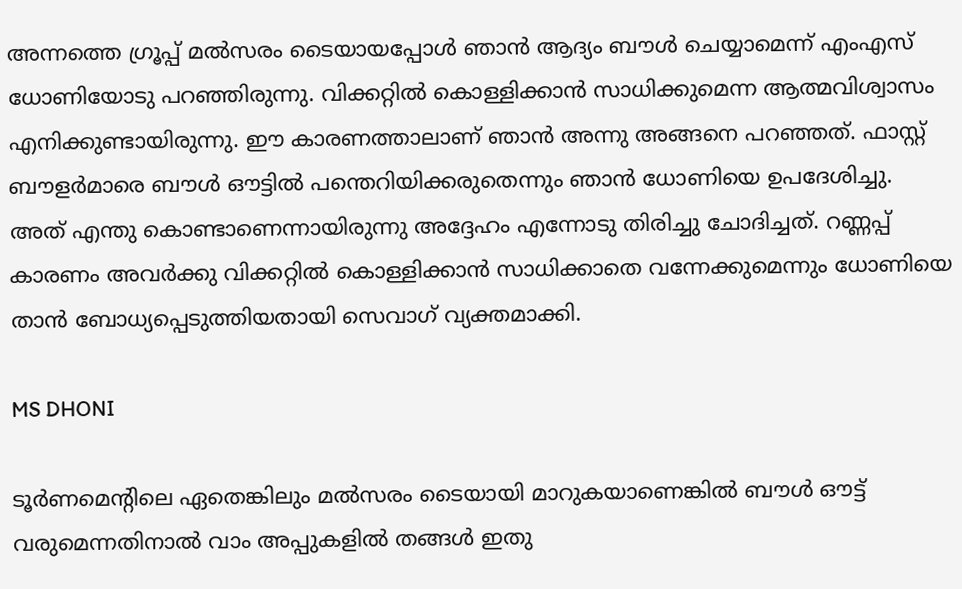അന്നത്തെ ഗ്രൂപ്പ് മല്‍സരം ടൈയായപ്പോള്‍ ഞാന്‍ ആദ്യം ബൗള്‍ ചെയ്യാമെന്ന് എംഎസ് ധോണിയോടു പറഞ്ഞിരുന്നു. വിക്കറ്റില്‍ കൊള്ളിക്കാന്‍ സാധിക്കുമെന്ന ആത്മവിശ്വാസം എനിക്കുണ്ടായിരുന്നു. ഈ കാരണത്താലാണ് ഞാന്‍ അന്നു അങ്ങനെ പറഞ്ഞത്. ഫാസ്റ്റ് ബൗളര്‍മാരെ ബൗള്‍ ഔട്ടില്‍ പന്തെറിയിക്കരുതെന്നും ഞാന്‍ ധോണിയെ ഉപദേശിച്ചു. അത് എന്തു കൊണ്ടാണെന്നായിരുന്നു അദ്ദേഹം എന്നോടു തിരിച്ചു ചോദിച്ചത്. റണ്ണപ്പ് കാരണം അവര്‍ക്കു വിക്കറ്റില്‍ കൊള്ളിക്കാന്‍ സാധിക്കാതെ വന്നേക്കുമെന്നും ധോണിയെ താന്‍ ബോധ്യപ്പെടുത്തിയതായി സെവാഗ് വ്യക്തമാക്കി.

MS DHONI

ടൂര്‍ണമെന്റിലെ ഏതെങ്കിലും മല്‍സരം ടൈയായി മാറുകയാണെങ്കില്‍ ബൗള്‍ ഔട്ട് വരുമെന്നതിനാല്‍ വാം അപ്പുകളില്‍ തങ്ങള്‍ ഇതു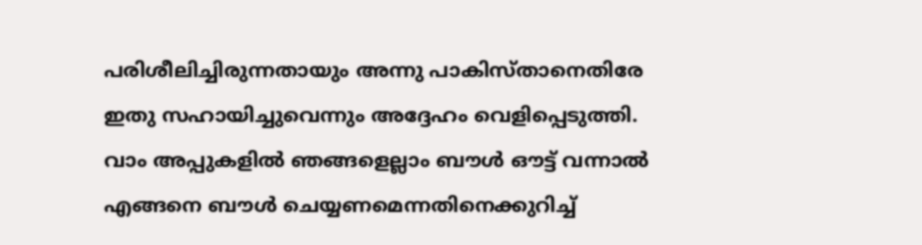പരിശീലിച്ചിരുന്നതായും അന്നു പാകിസ്താനെതിരേ ഇതു സഹായിച്ചുവെന്നും അദ്ദേഹം വെളിപ്പെടുത്തി. വാം അപ്പുകളില്‍ ഞങ്ങളെല്ലാം ബൗള്‍ ഔട്ട് വന്നാല്‍ എങ്ങനെ ബൗള്‍ ചെയ്യണമെന്നതിനെക്കുറിച്ച്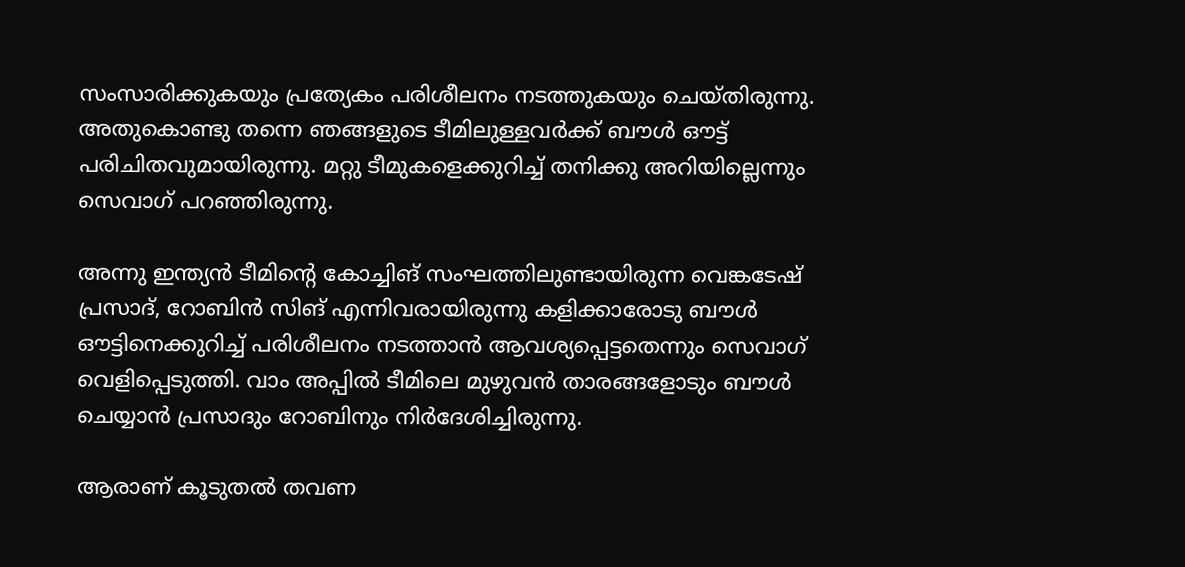സംസാരിക്കുകയും പ്രത്യേകം പരിശീലനം നടത്തുകയും ചെയ്തിരുന്നു. അതുകൊണ്ടു തന്നെ ഞങ്ങളുടെ ടീമിലുള്ളവര്‍ക്ക് ബൗള്‍ ഔട്ട് പരിചിതവുമായിരുന്നു. മറ്റു ടീമുകളെക്കുറിച്ച് തനിക്കു അറിയില്ലെന്നും സെവാഗ് പറഞ്ഞിരുന്നു.

അന്നു ഇന്ത്യന്‍ ടീമിന്റെ കോച്ചിങ് സംഘത്തിലുണ്ടായിരുന്ന വെങ്കടേഷ് പ്രസാദ്, റോബിന്‍ സിങ് എന്നിവരായിരുന്നു കളിക്കാരോടു ബൗള്‍ ഔട്ടിനെക്കുറിച്ച് പരിശീലനം നടത്താന്‍ ആവശ്യപ്പെട്ടതെന്നും സെവാഗ് വെളിപ്പെടുത്തി. വാം അപ്പില്‍ ടീമിലെ മുഴുവന്‍ താരങ്ങളോടും ബൗള്‍ ചെയ്യാന്‍ പ്രസാദും റോബിനും നിര്‍ദേശിച്ചിരുന്നു.

ആരാണ് കൂടുതല്‍ തവണ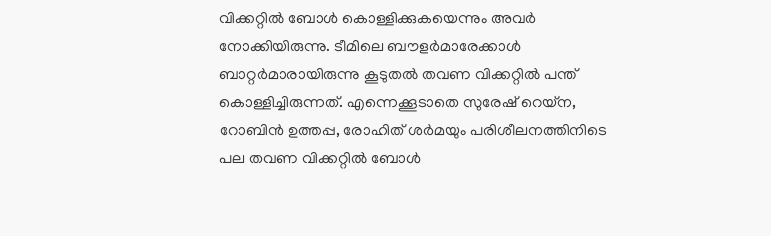വിക്കറ്റില്‍ ബോള്‍ കൊള്ളിക്കുകയെന്നും അവര്‍ നോക്കിയിരുന്നു. ടീമിലെ ബൗളര്‍മാരേക്കാള്‍ ബാറ്റര്‍മാരായിരുന്നു കൂടുതല്‍ തവണ വിക്കറ്റില്‍ പന്ത് കൊള്ളിച്ചിരുന്നത്. എന്നെക്കൂടാതെ സുരേഷ് റെയ്‌ന, റോബിന്‍ ഉത്തപ്പ, രോഹിത് ശര്‍മയും പരിശീലനത്തിനിടെ പല തവണ വിക്കറ്റില്‍ ബോള്‍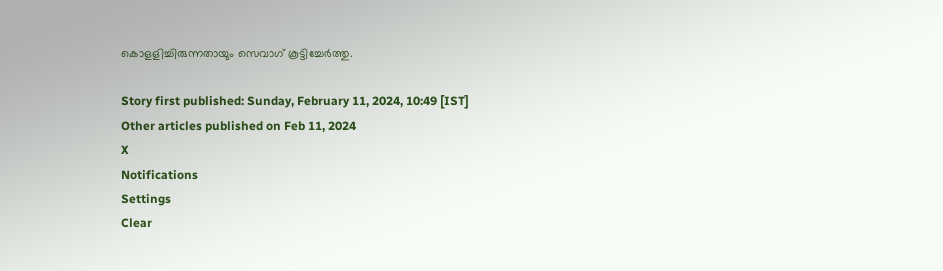കൊളളിച്ചിരുന്നതായും സെവാഗ് കൂട്ടിച്ചേര്‍ത്തു.

Story first published: Sunday, February 11, 2024, 10:49 [IST]
Other articles published on Feb 11, 2024
X
Notifications
Settings
Clear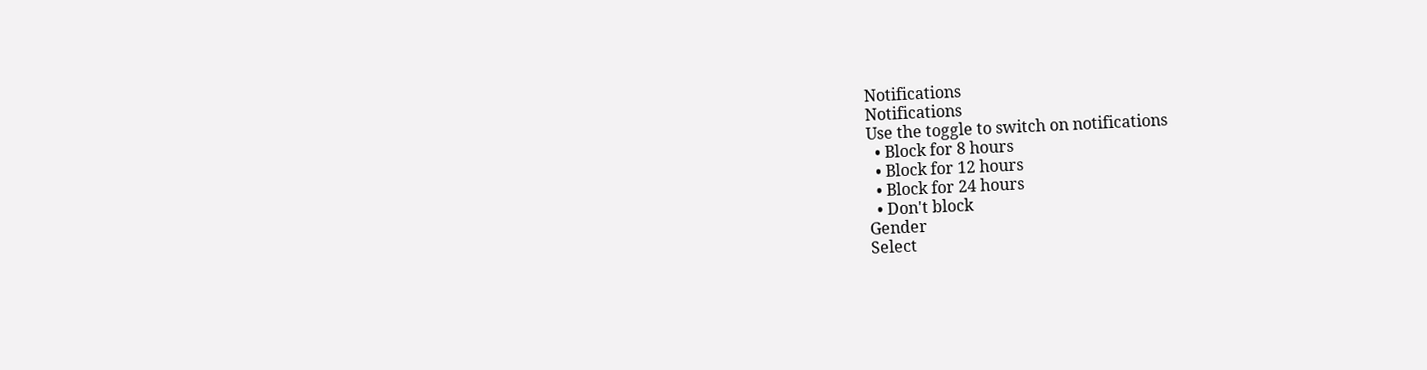Notifications
Notifications
Use the toggle to switch on notifications
  • Block for 8 hours
  • Block for 12 hours
  • Block for 24 hours
  • Don't block
Gender
Select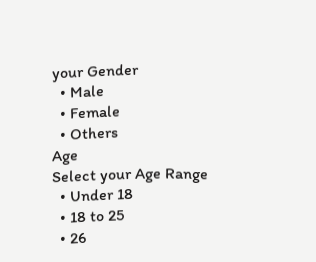your Gender
  • Male
  • Female
  • Others
Age
Select your Age Range
  • Under 18
  • 18 to 25
  • 26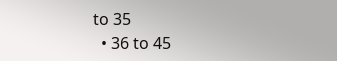to 35
  • 36 to 45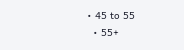• 45 to 55
  • 55+